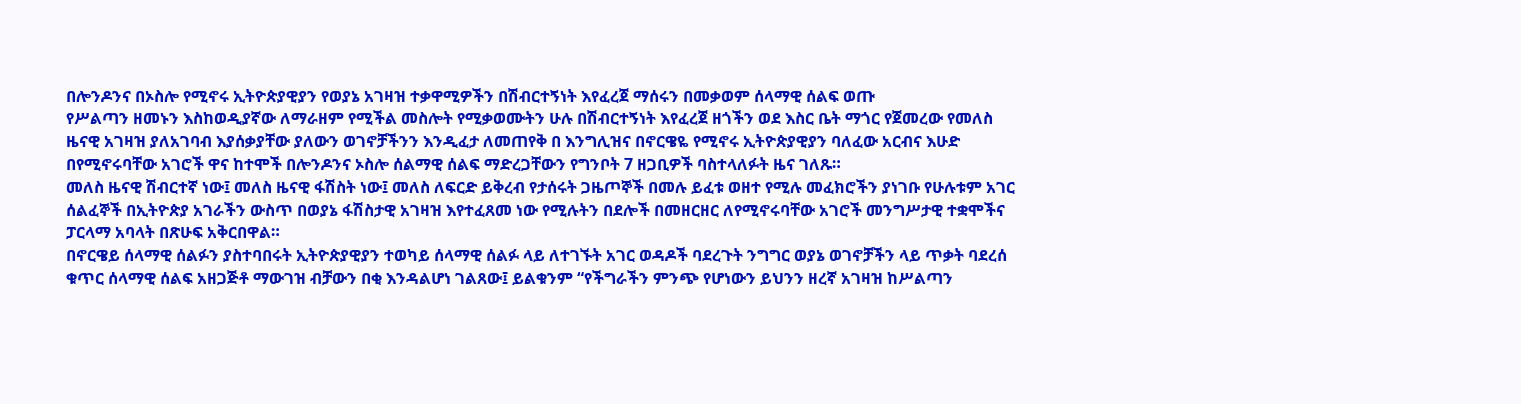በሎንዶንና በኦስሎ የሚኖሩ ኢትዮጵያዊያን የወያኔ አገዛዝ ተቃዋሚዎችን በሽብርተኝነት እየፈረጀ ማሰሩን በመቃወም ሰላማዊ ሰልፍ ወጡ
የሥልጣን ዘመኑን እስከወዲያኛው ለማራዘም የሚችል መስሎት የሚቃወሙትን ሁሉ በሽብርተኝነት እየፈረጀ ዘጎችን ወደ እስር ቤት ማጎር የጀመረው የመለስ ዜናዊ አገዛዝ ያለአገባብ እያሰቃያቸው ያለውን ወገኖቻችንን እንዲፈታ ለመጠየቅ በ እንግሊዝና በኖርዌዬ የሚኖሩ ኢትዮጵያዊያን ባለፈው አርብና እሁድ በየሚኖሩባቸው አገሮች ዋና ከተሞች በሎንዶንና ኦስሎ ሰልማዊ ሰልፍ ማድረጋቸውን የግንቦት 7 ዘጋቢዎች ባስተላለፉት ዜና ገለጹ።
መለስ ዜናዊ ሽብርተኛ ነው፤ መለስ ዜናዊ ፋሽስት ነው፤ መለስ ለፍርድ ይቅረብ የታሰሩት ጋዜጦኞች በመሉ ይፈቱ ወዘተ የሚሉ መፈክሮችን ያነገቡ የሁሉቱም አገር ሰልፈኞች በኢትዮጵያ አገራችን ውስጥ በወያኔ ፋሽስታዊ አገዛዝ እየተፈጸመ ነው የሚሉትን በደሎች በመዘርዘር ለየሚኖሩባቸው አገሮች መንግሥታዊ ተቋሞችና ፓርላማ አባላት በጽሁፍ አቅርበዋል።
በኖርዌይ ሰላማዊ ሰልፉን ያስተባበሩት ኢትዮጵያዊያን ተወካይ ሰላማዊ ሰልፉ ላይ ለተገኙት አገር ወዳዶች ባደረጉት ንግግር ወያኔ ወገኖቻችን ላይ ጥቃት ባደረሰ ቁጥር ሰላማዊ ሰልፍ አዘጋጅቶ ማውገዝ ብቻውን በቂ እንዳልሆነ ገልጸው፤ ይልቁንም “የችግራችን ምንጭ የሆነውን ይህንን ዘረኛ አገዛዝ ከሥልጣን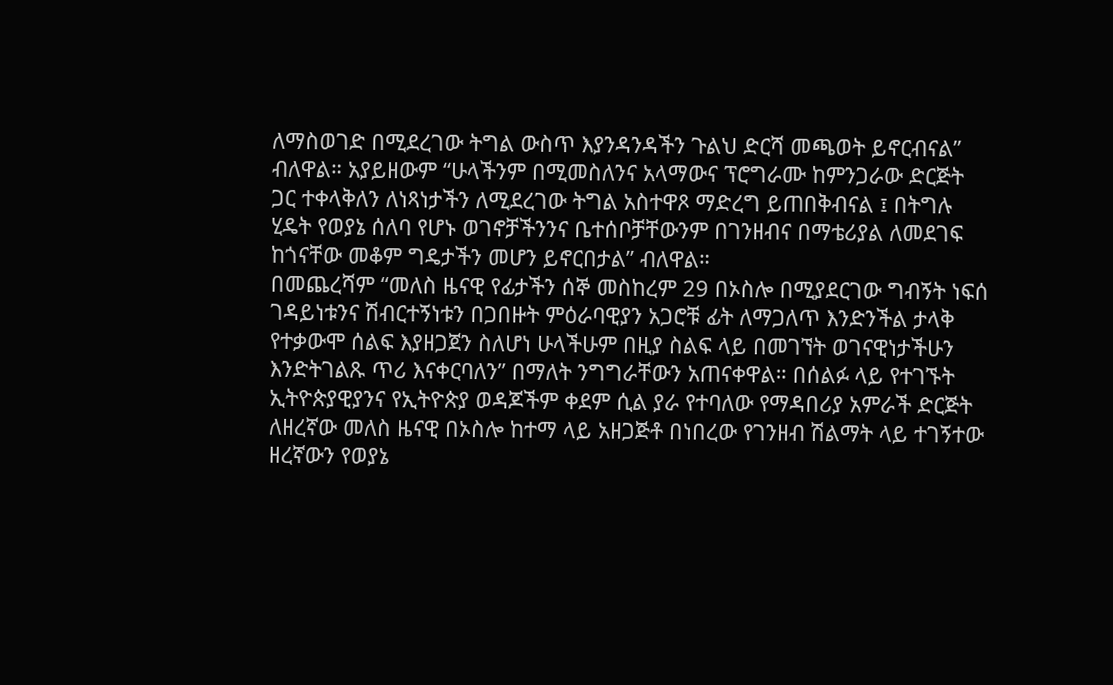ለማስወገድ በሚደረገው ትግል ውስጥ እያንዳንዳችን ጉልህ ድርሻ መጫወት ይኖርብናል” ብለዋል። አያይዘውም “ሁላችንም በሚመስለንና አላማውና ፕሮግራሙ ከምንጋራው ድርጅት ጋር ተቀላቅለን ለነጻነታችን ለሚደረገው ትግል አስተዋጾ ማድረግ ይጠበቅብናል ፤ በትግሉ ሂዴት የወያኔ ሰለባ የሆኑ ወገኖቻችንንና ቤተሰቦቻቸውንም በገንዘብና በማቴሪያል ለመደገፍ ከጎናቸው መቆም ግዴታችን መሆን ይኖርበታል” ብለዋል።
በመጨረሻም “መለስ ዜናዊ የፊታችን ሰኞ መስከረም 29 በኦስሎ በሚያደርገው ግብኝት ነፍሰ ገዳይነቱንና ሽብርተኝነቱን በጋበዙት ምዕራባዊያን አጋሮቹ ፊት ለማጋለጥ እንድንችል ታላቅ የተቃውሞ ሰልፍ እያዘጋጀን ስለሆነ ሁላችሁም በዚያ ስልፍ ላይ በመገኘት ወገናዊነታችሁን እንድትገልጹ ጥሪ እናቀርባለን” በማለት ንግግራቸውን አጠናቀዋል። በሰልፉ ላይ የተገኙት ኢትዮጵያዊያንና የኢትዮጵያ ወዳጆችም ቀደም ሲል ያራ የተባለው የማዳበሪያ አምራች ድርጅት ለዘረኛው መለስ ዜናዊ በኦስሎ ከተማ ላይ አዘጋጅቶ በነበረው የገንዘብ ሽልማት ላይ ተገኝተው ዘረኛውን የወያኔ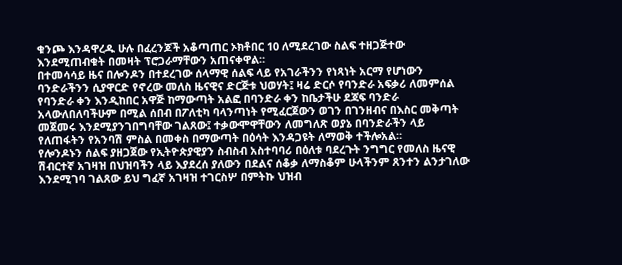ቁንጮ እንዳዋረዱ ሁሉ በፈረንጆች አቆጣጠር ኦክቶበር 10 ለሚደረገው ስልፍ ተዘጋጅተው እንደሚጠብቁት በመዛት ፕሮጋራማቸውን አጠናቀዋል።
በተመሳሳይ ዜና በሎንዶን በተደረገው ሰላማዊ ሰልፍ ላይ የአገራችንን የነጻነት አርማ የሆነውን ባንድራችንን ሲያዋርድ የኖረው መለስ ዜናዊና ድርጅቱ ህወሃት፤ ዛሬ ድርሶ የባንድራ አፍቃሪ ለመምሰል የባንድራ ቀን እንዲከበር አዋጅ ከማውጣት አልፎ በባንድራ ቀን ከቤታችሁ ደጃፍ ባንድራ አላውለበለባችሁም በሚል ሰበብ በፖለቲካ ባላንጣነት የሚፈርጀውን ወገን በገንዘብና በእስር መቅጣት መጀመሩ እንደሚያንገበግባቸው ገልጸው፤ ተቃውሞዋቸውን ለመግለጽ ወያኔ በባንድራችን ላይ የለጠፋትን የአንባሽ ምስል በመቀስ በማውጣት በዕሳት እንዳጋዩት ለማወቅ ተችሎአል።
የሎንዶኑን ሰልፍ ያዘጋጀው የኢትዮጵያዊያን ስብስብ አስተባባሪ በዕለቱ ባደረጉት ንግግር የመለስ ዜናዊ ሽብርተኛ አገዛዝ በህዝባችን ላይ እያደረሰ ያለውን በደልና ሰቆቃ ለማስቆም ሁላችንም ጸንተን ልንታገለው እንደሚገባ ገልጸው ይህ ግፈኛ አገዛዝ ተገርስሦ በምትኩ ህዝብ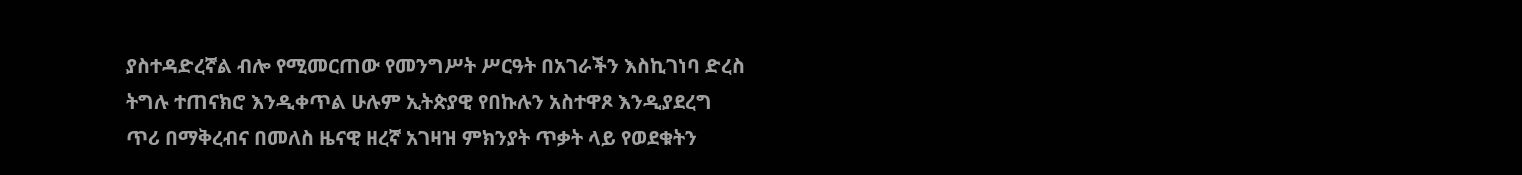ያስተዳድረኛል ብሎ የሚመርጠው የመንግሥት ሥርዓት በአገራችን እስኪገነባ ድረስ ትግሉ ተጠናክሮ እንዲቀጥል ሁሉም ኢትጵያዊ የበኩሉን አስተዋጾ እንዲያደረግ ጥሪ በማቅረብና በመለስ ዜናዊ ዘረኛ አገዛዝ ምክንያት ጥቃት ላይ የወደቁትን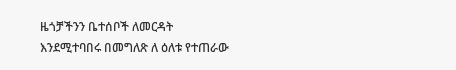ዜጎቻችንን ቤተሰቦች ለመርዳት እንደሚተባበሩ በመግለጽ ለ ዕለቱ የተጠራው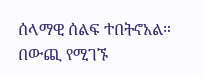ሰላማዊ ሰልፍ ተበትኖአል።
በውጪ የሚገኙ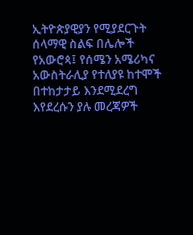ኢትዮጵያዊያን የሚያደርጉት ሰላማዊ ስልፍ በሌሎች የአውሮጳ፤ የሰሜን አሜሪካና አውስትራሊያ የተለያዩ ከተሞች በተከታታይ እንደሚደረግ እየደረሱን ያሉ መረጃዎች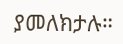ያመለክታሉ።